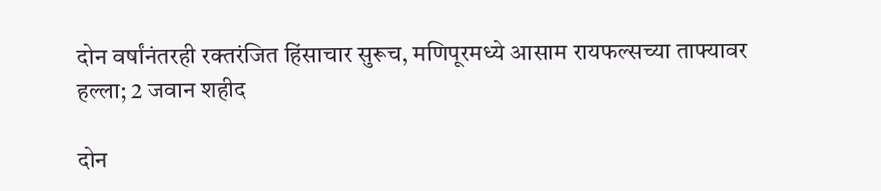दोन वर्षांनंतरही रक्तरंजित हिंसाचार सुरूच, मणिपूरमध्ये आसाम रायफल्सच्या ताफ्यावर हल्ला; 2 जवान शहीद

दोन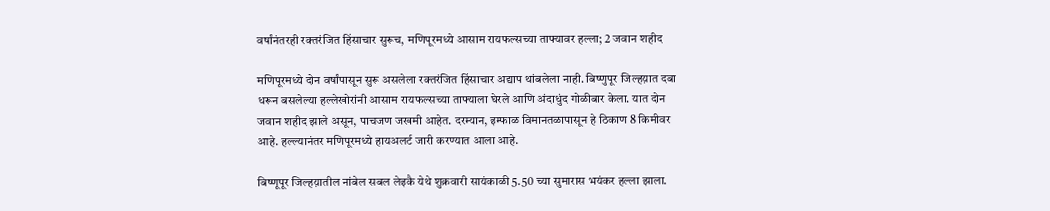वर्षांनंतरही रक्तरंजित हिंसाचार सुरूच, मणिपूरमध्ये आसाम रायफल्सच्या ताफ्यावर हल्ला; 2 जवान शहीद

मणिपूरमध्ये दोन वर्षांपासून सुरू असलेला रक्तरंजित हिंसाचार अद्याप थांबलेला नाही. बिष्णुपूर जिल्हय़ात दबा धरून बसलेल्या हल्लेखोरांनी आसाम रायफल्सच्या ताफ्याला घेरले आणि अंदाधुंद गोळीबार केला. यात दोन जवान शहीद झाले असून, पाचजण जखमी आहेत. दरम्यान, इम्फाळ विमानतळापासून हे ठिकाण 8 किमीवर आहे. हल्ल्यानंतर मणिपूरमध्ये हायअलर्ट जारी करण्यात आला आहे.

बिष्णूपूर जिल्हय़ातील नांबेल सबल लेइकै येथे शुक्रवारी सायंकाळी 5.50 च्या सुमारास भयंकर हल्ला झाला.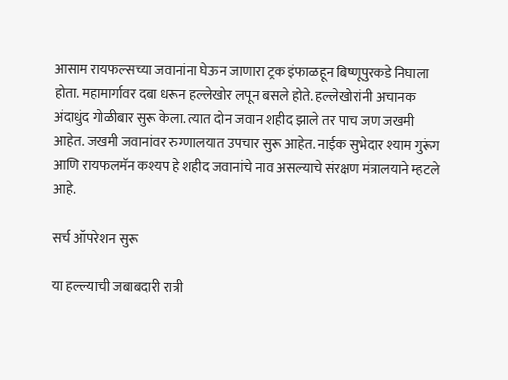आसाम रायफल्सच्या जवानांना घेऊन जाणारा ट्रक इंफाळहून बिष्णूपुरकडे निघाला होता. महामार्गावर दबा धरून हल्लेखोर लपून बसले होते. हल्लेखोरांनी अचानक अंदाधुंद गोळीबार सुरू केला. त्यात दोन जवान शहीद झाले तर पाच जण जखमी आहेत. जखमी जवानांवर रुग्णालयात उपचार सुरू आहेत. नाईक सुभेदार श्याम गुरूंग आणि रायफलमॅन कश्यप हे शहीद जवानांचे नाव असल्याचे संरक्षण मंत्रालयाने म्हटले आहे.

सर्च ऑपरेशन सुरू

या हल्ल्याची जबाबदारी रात्री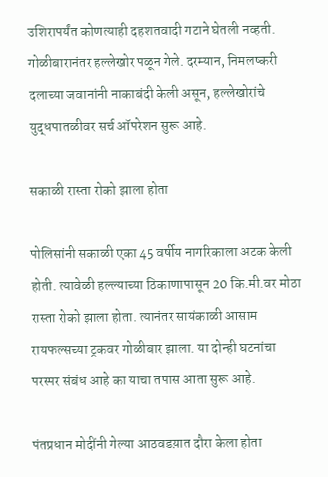उशिरापर्यंत कोणत्याही दहशतवादी गटाने घेतली नव्हती. गोळीबारानंतर हल्लेखोर पळून गेले. दरम्यान, निमलष्करी दलाच्या जवानांनी नाकाबंदी केली असून, हल्लेखोरांचे युद्धपातळीवर सर्च ऑपरेशन सुरू आहे.

सकाळी रास्ता रोको झाला होता

पोलिसांनी सकाळी एका 45 वर्षीय नागरिकाला अटक केली होती. त्यावेळी हल्ल्याच्या ठिकाणापासून 20 कि.मी.वर मोठा रास्ता रोको झाला होता. त्यानंतर सायंकाळी आसाम रायफल्सच्या ट्रकवर गोळीबार झाला. या दोन्ही घटनांचा परस्पर संबंध आहे का याचा तपास आता सुरू आहे.

पंतप्रधान मोदींनी गेल्या आठवडय़ात दौरा केला होता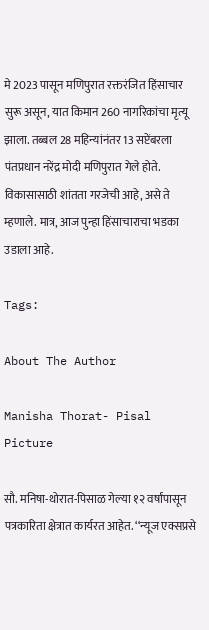मे 2023 पासून मणिपुरात रक्तरंजित हिंसाचार सुरू असून, यात किमान 260 नागरिकांचा मृत्यू झाला. तब्बल 28 महिन्यांनंतर 13 सप्टेंबरला पंतप्रधान नरेंद्र मोदी मणिपुरात गेले होते. विकासासाठी शांतता गरजेची आहे, असे ते म्हणाले. मात्र, आज पुन्हा हिंसाचाराचा भडका उडाला आहे.

Tags:

About The Author

Manisha Thorat- Pisal Picture

सौ. मनिषा-थोरात-पिसाळ गेल्या १२ वर्षांपासून पत्रकारिता क्षेत्रात कार्यरत आहेत. ‘‘न्यूज एक्सप्रसे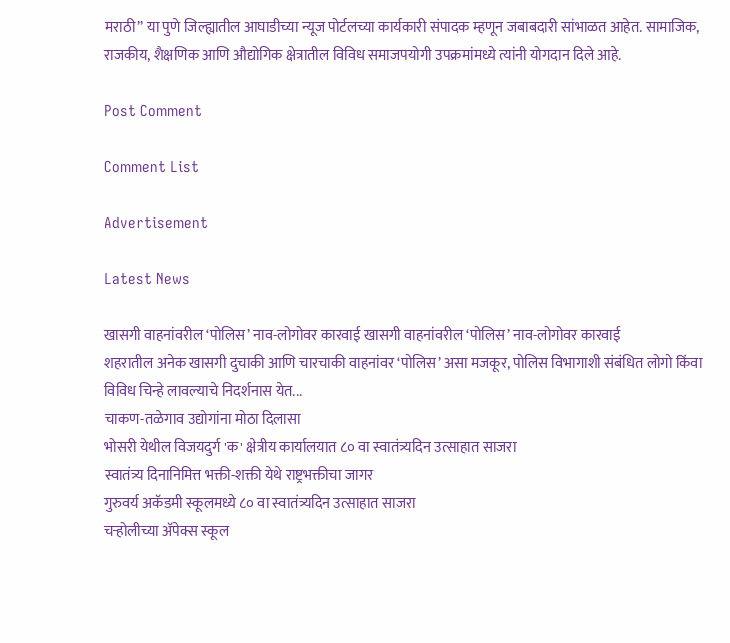मराठी’’ या पुणे जिल्ह्यातील आघाडीच्या न्यूज पोर्टलच्या कार्यकारी संपादक म्हणून जबाबदारी सांभाळत आहेत. सामाजिक, राजकीय, शैक्षणिक आणि औद्योगिक क्षेत्रातील विविध समाजपयोगी उपक्रमांमध्ये त्यांनी योगदान दिले आहे.

Post Comment

Comment List

Advertisement

Latest News

खासगी वाहनांवरील ‘पोलिस’ नाव-लोगोवर कारवाई खासगी वाहनांवरील ‘पोलिस’ नाव-लोगोवर कारवाई
शहरातील अनेक खासगी दुचाकी आणि चारचाकी वाहनांवर ‘पोलिस’ असा मजकूर, पोलिस विभागाशी संबंधित लोगो किंवा विविध चिन्हे लावल्याचे निदर्शनास येत...
चाकण-तळेगाव उद्योगांना मोठा दिलासा
भोसरी येथील विजयदुर्ग 'क' क्षेत्रीय कार्यालयात ८० वा स्वातंत्र्यदिन उत्साहात साजरा
स्वातंत्र्य दिनानिमित्त भक्ती-शक्ती येथे राष्ट्रभक्तीचा जागर
गुरुवर्य अकॅडमी स्कूलमध्ये ८० वा स्वातंत्र्यदिन उत्साहात साजरा
चऱ्होलीच्या अ‍ॅपेक्स स्कूल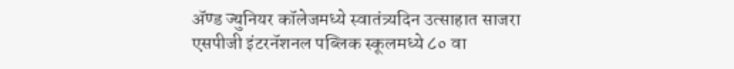अ‍ॅण्ड ज्युनियर कॉलेजमध्ये स्वातंत्र्यदिन उत्साहात साजरा
एसपीजी इंटरनॅशनल पब्लिक स्कूलमध्ये ८० वा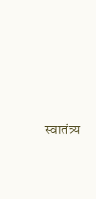स्वातंत्र्य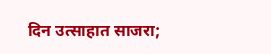दिन उत्साहात साजरा;